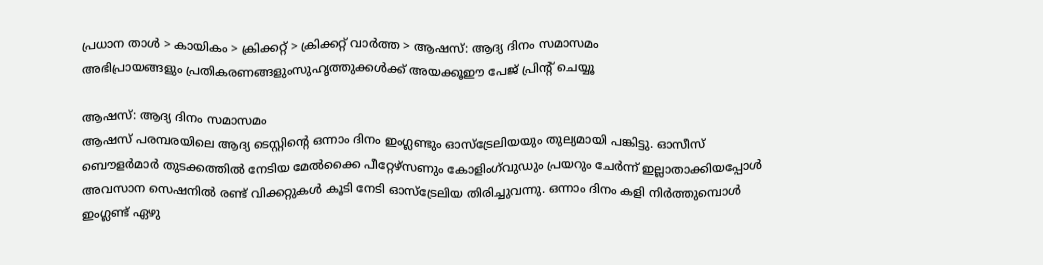പ്രധാന താള്‍ > കായികം > ക്രിക്കറ്റ്‌ > ക്രിക്കറ്റ്‌ വാര്‍ത്ത > ആഷസ്: ആദ്യ ദിനം സമാസമം
അഭിപ്രായങ്ങളും പ്രതികരണങ്ങളുംസുഹൃത്തുക്കള്‍ക്ക് അയക്കൂഈ പേജ് പ്രിന്‍റ് ചെയ്യൂ

ആഷസ്: ആദ്യ ദിനം സമാസമം
ആഷസ് പരമ്പരയിലെ ആദ്യ ടെസ്റ്റിന്‍റെ ഒന്നാം ദിനം ഇംഗ്ലണ്ടും ഓസ്ട്രേലിയയും തുല്യമായി പങ്കിട്ടു. ഓസീസ് ബൌളര്‍മാര്‍ തുടക്കത്തില്‍ നേടിയ മേല്‍ക്കൈ പീറ്റേഴ്സണും കോളിംഗ്‌വുഡും പ്രയറും ചേര്‍ന്ന് ഇല്ലാതാക്കിയപ്പോള്‍ അവസാന സെഷനില്‍ രണ്ട് വിക്കറ്റുകള്‍ കൂടി നേടി ഓസ്ട്രേലിയ തിരിച്ചുവന്നു. ഒന്നാം ദിനം കളി നിര്‍ത്തുമ്പൊള്‍ ഇംഗ്ലണ്ട് ഏഴു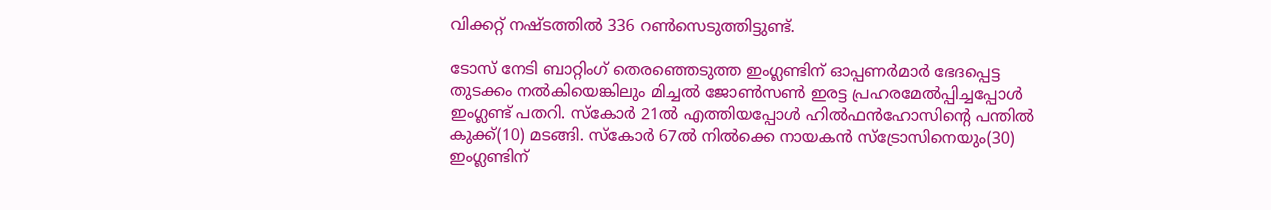വിക്കറ്റ് നഷ്ടത്തില്‍ 336 റണ്‍സെടുത്തിട്ടുണ്ട്.

ടോസ് നേടി ബാറ്റിംഗ് തെരഞ്ഞെടുത്ത ഇംഗ്ലണ്ടിന് ഓപ്പണര്‍മാര്‍ ഭേദപ്പെട്ട തുടക്കം നല്‍കിയെങ്കിലും മിച്ചല്‍ ജോണ്‍സണ്‍ ഇരട്ട പ്രഹരമേല്‍പ്പിച്ചപ്പോള്‍ ഇംഗ്ലണ്ട് പതറി. സ്കോര്‍ 21ല്‍ എത്തിയപ്പോള്‍ ഹില്‍ഫന്‍ഹോസിന്‍റെ പന്തില്‍ കുക്ക്(10) മടങ്ങി. സ്കോര്‍ 67ല്‍ നില്‍ക്കെ നായകന്‍ സ്ട്രോസിനെയും(30) ഇംഗ്ലണ്ടിന്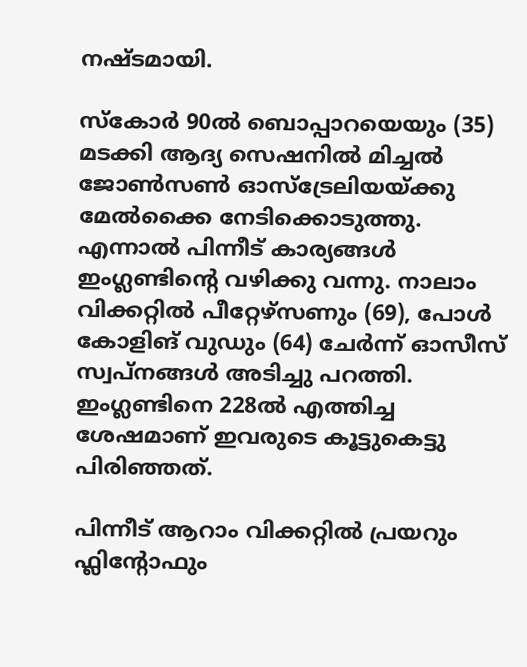നഷ്ടമായി.

സ്കോര്‍ 90ല്‍ ബൊപ്പാറയെയും (35) മടക്കി ആദ്യ സെഷനില്‍ മിച്ചല്‍ ജോണ്‍സണ്‍ ഓ‍സ്ട്രേലിയയ്ക്കു മേല്‍ക്കൈ നേടിക്കൊടുത്തു. എന്നാല്‍ പിന്നീട് കാര്യങ്ങള്‍ ഇംഗ്ലണ്ടിന്‍റെ വഴിക്കു വന്നു. നാലാം വിക്കറ്റില്‍ പീറ്റേഴ്സണും (69), പോള്‍ കോളിങ്‌ വുഡും (64) ചേര്‍ന്ന്‌ ഓസീസ് സ്വപ്നങ്ങള്‍ അടിച്ചു പറത്തി. ഇംഗ്ലണ്ടിനെ 228ല്‍ എത്തിച്ച ശേഷമാണ്‌ ഇവരുടെ കൂട്ടുകെട്ടു പിരിഞ്ഞത്‌.

പിന്നീട്‌ ആറാം വിക്കറ്റില്‍ പ്രയറും ഫ്ലിന്റോഫും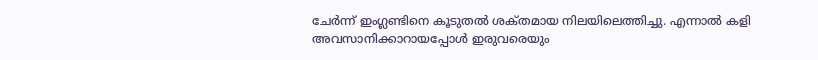ചേര്‍ന്ന്‌ ഇംഗ്ലണ്ടിനെ കൂടുതല്‍ ശക്‌തമായ നിലയിലെത്തിച്ചു. എന്നാല്‍ കളി അവസാനിക്കാറായപ്പോള്‍ ഇരുവരെയും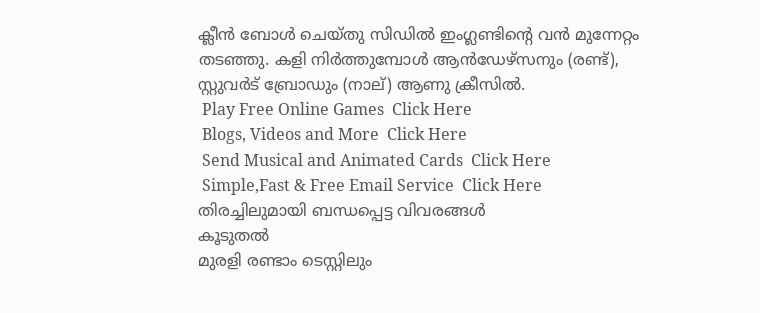ക്ലീന്‍ ബോള്‍ ചെയ്‌തു സിഡില്‍ ഇംഗ്ലണ്ടിന്റെ വന്‍ മുന്നേറ്റം തടഞ്ഞു. കളി നിര്‍ത്തുമ്പോള്‍ ആന്‍ഡേഴ്സനും (രണ്ട്‌), സ്റ്റുവര്‍ട്‌ ബ്രോഡും (നാല്‌) ആണു ക്രീസില്‍.
 Play Free Online Games  Click Here
 Blogs, Videos and More  Click Here
 Send Musical and Animated Cards  Click Here
 Simple,Fast & Free Email Service  Click Here
തിരച്ചിലുമായി ബന്ധപ്പെട്ട വിവരങ്ങള്‍
കൂടുതല്‍
മുരളി രണ്ടാം ടെസ്റ്റിലും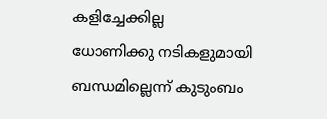കളിച്ചേക്കില്ല
ധോണിക്കു നടികളുമായി ബന്ധമില്ലെന്ന് കുടുംബം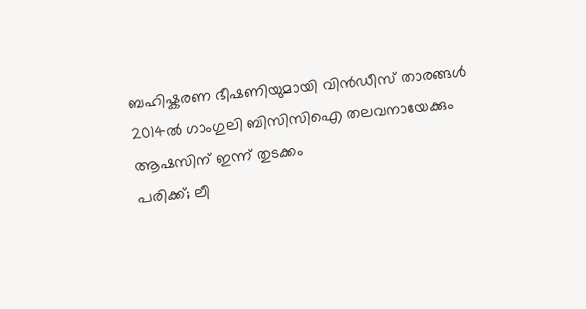ബഹിഷ്കരണ ഭീഷണിയുമായി വിന്‍ഡീസ് താരങ്ങള്‍
2014ല്‍ ഗാംഗുലി ബിസിസിഐ തലവനായേക്കും
ആഷസിന് ഇന്ന് തുടക്കം
പരിക്ക്; ലീ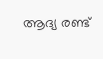ആദ്യ രണ്ട്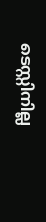ടെസ്റ്റിനില്ല